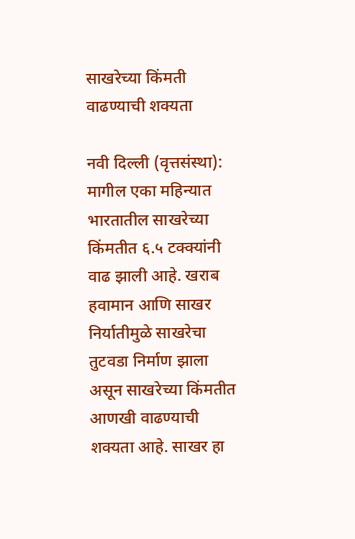साखरेच्या किंमती वाढण्याची शक्यता

नवी दिल्ली (वृत्तसंस्था): मागील एका महिन्यात भारतातील साखरेच्या किंमतीत ६.५ टक्क्यांनी वाढ झाली आहे. खराब हवामान आणि साखर निर्यातीमुळे साखरेचा तुटवडा निर्माण झाला असून साखरेच्या किंमतीत आणखी वाढण्याची शक्यता आहे. साखर हा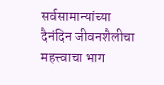सर्वसामान्यांच्या दैनंदिन जीवनशैलीचा महत्त्वाचा भाग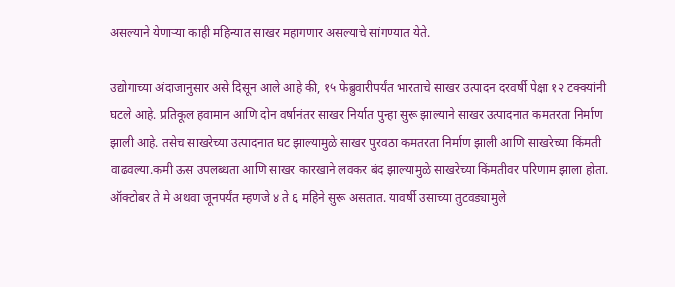असल्याने येणाऱ्या काही महिन्यात साखर महागणार असल्याचे सांगण्यात येते.

उद्योगाच्या अंदाजानुसार असे दिसून आले आहे की, १५ फेब्रुवारीपर्यंत भारताचे साखर उत्पादन दरवर्षी पेक्षा १२ टक्क्यांनी घटले आहे. प्रतिकूल हवामान आणि दोन वर्षानंतर साखर निर्यात पुन्हा सुरू झाल्याने साखर उत्पादनात कमतरता निर्माण झाली आहे. तसेच साखरेच्या उत्पादनात घट झाल्यामुळे साखर पुरवठा कमतरता निर्माण झाली आणि साखरेच्या किंमती वाढवल्या.कमी ऊस उपलब्धता आणि साखर कारखाने लवकर बंद झाल्यामुळे साखरेच्या किंमतीवर परिणाम झाला होता.
ऑक्टोबर ते मे अथवा जूनपर्यंत म्हणजे ४ ते ६ महिने सुरू असतात. यावर्षी उसाच्या तुटवड्यामुले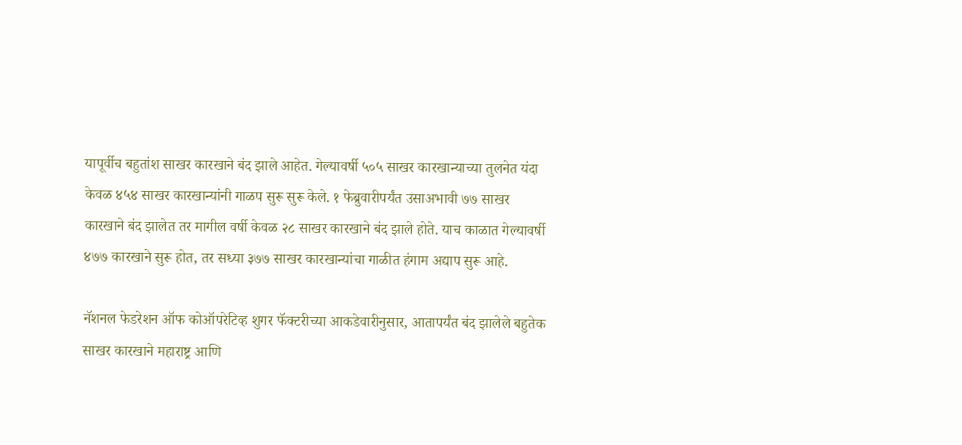यापूर्वीच बहुतांश साखर कारखाने बंद झाले आहेत. गेल्यावर्षी ५०५ साखर कारखान्याच्या तुलनेत यंदा केवळ ४५४ साखर कारखान्यांनी गाळप सुरू सुरू केले. १ फेब्रुवारीपर्यंत उसाअभावी ७७ साखर कारखाने बंद झालेत तर मागील वर्षी केवळ २८ साखर कारखाने बंद झाले होते. याच काळात गेल्यावर्षी ४७७ कारखाने सुरू होत, तर सध्या ३७७ साखर कारखान्यांचा गाळीत हंगाम अद्याप सुरू आहे.

नॅशनल फेडरेशन ऑफ कोऑपरेटिव्ह शुगर फॅक्टरीच्या आकडेवारीनुसार, आतापर्यंत बंद झालेले बहुतेक साखर कारखाने महाराष्ट्र आणि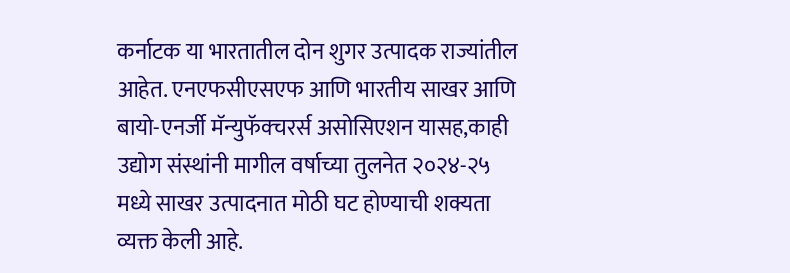कर्नाटक या भारतातील दोन शुगर उत्पादक राज्यांतील आहेत. एनएफसीएसएफ आणि भारतीय साखर आणि बायो-एनर्जी मॅन्युफॅक्चरर्स असोसिएशन यासह,काही उद्योग संस्थांनी मागील वर्षाच्या तुलनेत २०२४-२५ मध्ये साखर उत्पादनात मोठी घट होण्याची शक्यता व्यक्त केली आहे.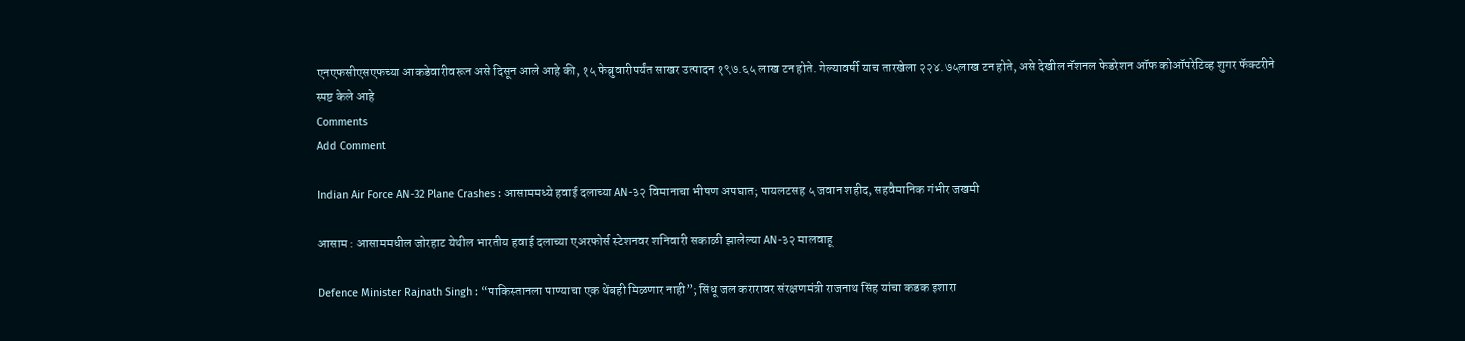एनएफसीएसएफच्या आकडेवारीवरून असे दिसून आले आहे की, १५ फेब्रुवारीपर्यंत साखर उत्पादन १९७.६५ लाख टन होते. गेल्यावर्षी याच तारखेला २२४.७५लाख टन होते, असे देखील नॅशनल फेडरेशन ऑफ कोऑपरेटिव्ह शुगर फॅक्टरीने स्पष्ट केले आहे
Comments
Add Comment

Indian Air Force AN-32 Plane Crashes : आसाममध्ये हवाई दलाच्या AN-३२ विमानाचा भीषण अपघात; पायलटसह ५ जवान शहीद, सहवैमानिक गंभीर जखमी

आसाम : आसाममधील जोरहाट येथील भारतीय हवाई दलाच्या एअरफोर्स स्टेशनवर शनिवारी सकाळी झालेल्या AN-३२ मालवाहू

Defence Minister Rajnath Singh : “पाकिस्तानला पाण्याचा एक थेंबही मिळणार नाही”; सिंधू जल करारावर संरक्षणमंत्री राजनाथ सिंह यांचा कडक इशारा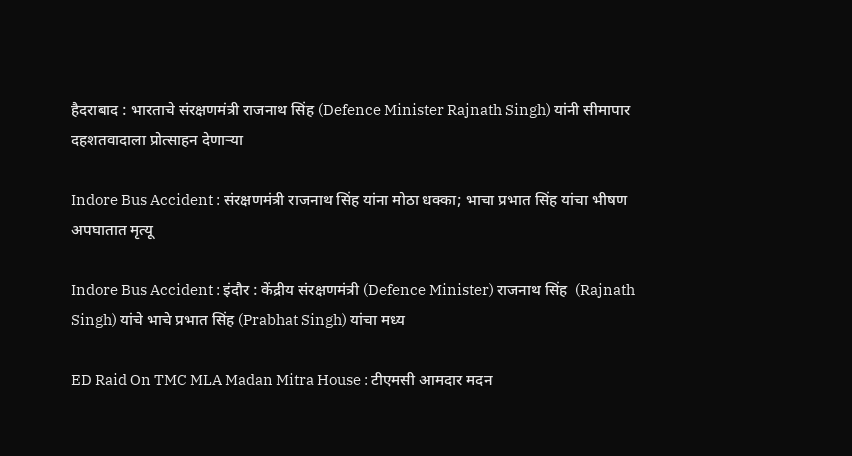हैदराबाद : भारताचे संरक्षणमंत्री राजनाथ सिंह (Defence Minister Rajnath Singh) यांनी सीमापार दहशतवादाला प्रोत्साहन देणाऱ्या

Indore Bus Accident : संरक्षणमंत्री राजनाथ सिंह यांना मोठा धक्का; भाचा प्रभात सिंह यांचा भीषण अपघातात मृत्यू

Indore Bus Accident : इंदौर : केंद्रीय संरक्षणमंत्री (Defence Minister) राजनाथ सिंह  (Rajnath Singh) यांचे भाचे प्रभात सिंह (Prabhat Singh) यांचा मध्य

ED Raid On TMC MLA Madan Mitra House : टीएमसी आमदार मदन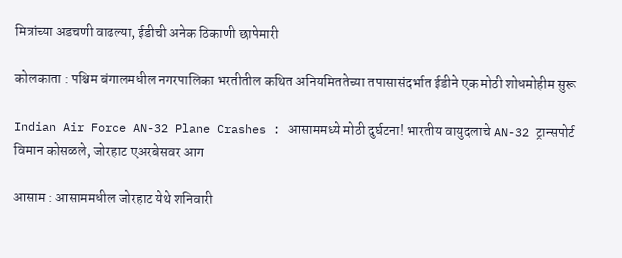मित्रांच्या अडचणी वाढल्या, ईडीची अनेक ठिकाणी छापेमारी

कोलकाता : पश्चिम बंगालमधील नगरपालिका भरतीतील कथित अनियमिततेच्या तपासासंदर्भात ईडीने एक मोठी शोधमोहीम सुरू

Indian Air Force AN-32 Plane Crashes : आसाममध्ये मोठी दुर्घटना! भारतीय वायुदलाचे AN-32 ट्रान्सपोर्ट विमान कोसळले, जोरहाट एअरबेसवर आग

आसाम : आसाममधील जोरहाट येथे शनिवारी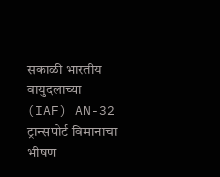सकाळी भारतीय वायुदलाच्या (IAF) AN-32 ट्रान्सपोर्ट विमानाचा भीषण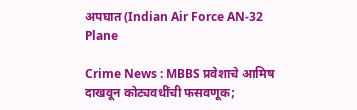अपघात (Indian Air Force AN-32 Plane

Crime News : MBBS प्रवेशाचे आमिष दाखवून कोट्यवधींची फसवणूक;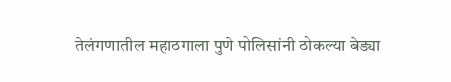तेलंगणातील महाठगाला पुणे पोलिसांनी ठोकल्या बेड्या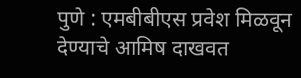पुणे : एमबीबीएस प्रवेश मिळवून देण्याचे आमिष दाखवत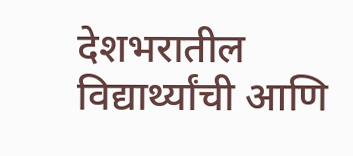देशभरातील विद्यार्थ्यांची आणि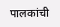पालकांची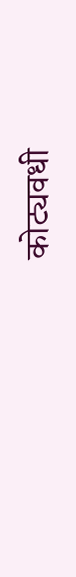कोट्यवधी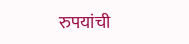रुपयांची